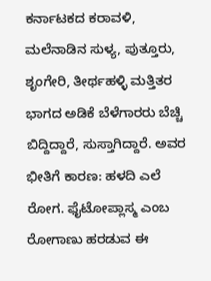ಕರ್ನಾಟಕದ ಕರಾವಳಿ, ಮಲೆನಾಡಿನ ಸುಳ್ಯ, ಪುತ್ತೂರು, ಶೃಂಗೇರಿ, ತೀರ್ಥಹಳ್ಳಿ ಮತ್ತಿತರ ಭಾಗದ ಅಡಿಕೆ ಬೆಳೆಗಾರರು ಬೆಚ್ಚಿ ಬಿದ್ದಿದ್ದಾರೆ, ಸುಸ್ತಾಗಿದ್ದಾರೆ. ಅವರ ಭೀತಿಗೆ ಕಾರಣ: ಹಳದಿ ಎಲೆ ರೋಗ. ಫೈಟೋಪ್ಲಾಸ್ಮ ಎಂಬ ರೋಗಾಣು ಹರಡುವ ಈ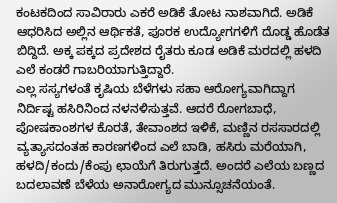ಕಂಟಕದಿಂದ ಸಾವಿರಾರು ಎಕರೆ ಅಡಿಕೆ ತೋಟ ನಾಶವಾಗಿದೆ. ಅಡಿಕೆ ಆಧರಿಸಿದ ಅಲ್ಲಿನ ಆರ್ಥಿಕತೆ, ಪೂರಕ ಉದ್ಯೋಗಗಳಿಗೆ ದೊಡ್ಡ ಹೊಡೆತ ಬಿದ್ದಿದೆ. ಅಕ್ಕ ಪಕ್ಕದ ಪ್ರದೇಶದ ರೈತರು ಕೂಡ ಅಡಿಕೆ ಮರದಲ್ಲಿ ಹಳದಿ ಎಲೆ ಕಂಡರೆ ಗಾಬರಿಯಾಗುತ್ತಿದ್ದಾರೆ.
ಎಲ್ಲ ಸಸ್ಯಗಳಂತೆ ಕೃಷಿಯ ಬೆಳೆಗಳು ಸಹಾ ಆರೋಗ್ಯವಾಗಿದ್ದಾಗ ನಿರ್ದಿಷ್ಟ ಹಸಿರಿನಿಂದ ನಳನಳಿಸುತ್ತವೆ. ಆದರೆ ರೋಗಬಾಧೆ, ಪೋಷಕಾಂಶಗಳ ಕೊರತೆ, ತೇವಾಂಶದ ಇಳಿಕೆ, ಮಣ್ಣಿನ ರಸಸಾರದಲ್ಲಿ ವ್ಯತ್ಯಾಸದಂತಹ ಕಾರಣಗಳಿಂದ ಎಲೆ ಬಾಡಿ, ಹಸಿರು ಮರೆಯಾಗಿ, ಹಳದಿ/ಕಂದು/ಕೆಂಪು ಛಾಯೆಗೆ ತಿರುಗುತ್ತದೆ. ಅಂದರೆ ಎಲೆಯ ಬಣ್ಣದ ಬದಲಾವಣೆ ಬೆಳೆಯ ಅನಾರೋಗ್ಯದ ಮುನ್ಸೂಚನೆಯಂತೆ.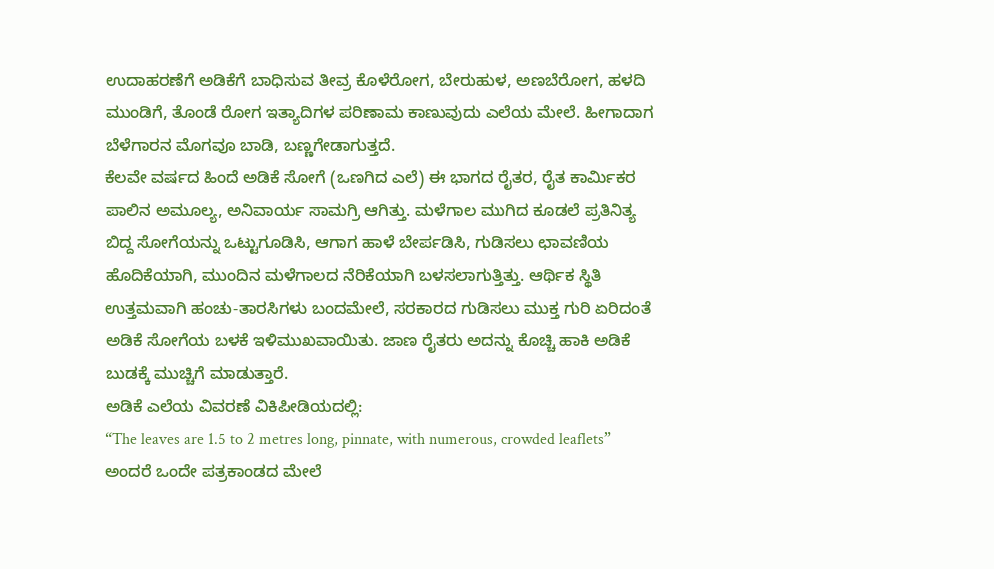ಉದಾಹರಣೆಗೆ ಅಡಿಕೆಗೆ ಬಾಧಿಸುವ ತೀವ್ರ ಕೊಳೆರೋಗ, ಬೇರುಹುಳ, ಅಣಬೆರೋಗ, ಹಳದಿ ಮುಂಡಿಗೆ, ತೊಂಡೆ ರೋಗ ಇತ್ಯಾದಿಗಳ ಪರಿಣಾಮ ಕಾಣುವುದು ಎಲೆಯ ಮೇಲೆ. ಹೀಗಾದಾಗ ಬೆಳೆಗಾರನ ಮೊಗವೂ ಬಾಡಿ, ಬಣ್ಣಗೇಡಾಗುತ್ತದೆ.
ಕೆಲವೇ ವರ್ಷದ ಹಿಂದೆ ಅಡಿಕೆ ಸೋಗೆ (ಒಣಗಿದ ಎಲೆ) ಈ ಭಾಗದ ರೈತರ, ರೈತ ಕಾರ್ಮಿಕರ ಪಾಲಿನ ಅಮೂಲ್ಯ, ಅನಿವಾರ್ಯ ಸಾಮಗ್ರಿ ಆಗಿತ್ತು. ಮಳೆಗಾಲ ಮುಗಿದ ಕೂಡಲೆ ಪ್ರತಿನಿತ್ಯ ಬಿದ್ದ ಸೋಗೆಯನ್ನು ಒಟ್ಟುಗೂಡಿಸಿ, ಆಗಾಗ ಹಾಳೆ ಬೇರ್ಪಡಿಸಿ, ಗುಡಿಸಲು ಛಾವಣಿಯ ಹೊದಿಕೆಯಾಗಿ, ಮುಂದಿನ ಮಳೆಗಾಲದ ನೆರಿಕೆಯಾಗಿ ಬಳಸಲಾಗುತ್ತಿತ್ತು. ಆರ್ಥಿಕ ಸ್ಥಿತಿ ಉತ್ತಮವಾಗಿ ಹಂಚು-ತಾರಸಿಗಳು ಬಂದಮೇಲೆ, ಸರಕಾರದ ಗುಡಿಸಲು ಮುಕ್ತ ಗುರಿ ಏರಿದಂತೆ ಅಡಿಕೆ ಸೋಗೆಯ ಬಳಕೆ ಇಳಿಮುಖವಾಯಿತು. ಜಾಣ ರೈತರು ಅದನ್ನು ಕೊಚ್ಚಿ ಹಾಕಿ ಅಡಿಕೆ ಬುಡಕ್ಕೆ ಮುಚ್ಚಿಗೆ ಮಾಡುತ್ತಾರೆ.
ಅಡಿಕೆ ಎಲೆಯ ವಿವರಣೆ ವಿಕಿಪೀಡಿಯದಲ್ಲಿ:
“The leaves are 1.5 to 2 metres long, pinnate, with numerous, crowded leaflets”
ಅಂದರೆ ಒಂದೇ ಪತ್ರಕಾಂಡದ ಮೇಲೆ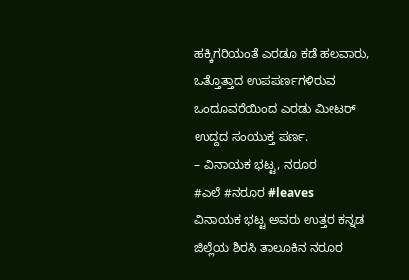ಹಕ್ಕಿಗರಿಯಂತೆ ಎರಡೂ ಕಡೆ ಹಲವಾರು, ಒತ್ತೊತ್ತಾದ ಉಪಪರ್ಣಗಳಿರುವ ಒಂದೂವರೆಯಿಂದ ಎರಡು ಮೀಟರ್ ಉದ್ದದ ಸಂಯುಕ್ತ ಪರ್ಣ.
– ವಿನಾಯಕ ಭಟ್ಟ, ನರೂರ
#ಎಲೆ #ನರೂರ #leaves
ವಿನಾಯಕ ಭಟ್ಟ ಅವರು ಉತ್ತರ ಕನ್ನಡ ಜಿಲ್ಲೆಯ ಶಿರಸಿ ತಾಲೂಕಿನ ನರೂರ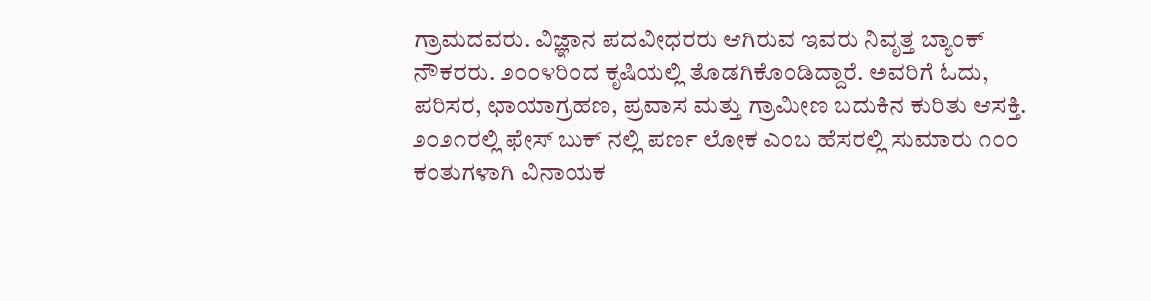ಗ್ರಾಮದವರು. ವಿಜ್ಞಾನ ಪದವೀಧರರು ಆಗಿರುವ ಇವರು ನಿವೃತ್ತ ಬ್ಯಾಂಕ್ ನೌಕರರು. ೨೦೦೪ರಿಂದ ಕೃಷಿಯಲ್ಲಿ ತೊಡಗಿಕೊಂಡಿದ್ದಾರೆ. ಅವರಿಗೆ ಓದು, ಪರಿಸರ, ಛಾಯಾಗ್ರಹಣ, ಪ್ರವಾಸ ಮತ್ತು ಗ್ರಾಮೀಣ ಬದುಕಿನ ಕುರಿತು ಆಸಕ್ತಿ.
೨೦೨೧ರಲ್ಲಿ ಫೇಸ್ ಬುಕ್ ನಲ್ಲಿ ಪರ್ಣ ಲೋಕ ಎಂಬ ಹೆಸರಲ್ಲಿ ಸುಮಾರು ೧೦೦ ಕಂತುಗಳಾಗಿ ವಿನಾಯಕ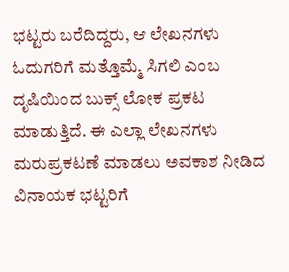ಭಟ್ಟರು ಬರೆದಿದ್ದರು, ಆ ಲೇಖನಗಳು ಓದುಗರಿಗೆ ಮತ್ತೊಮ್ಮೆ ಸಿಗಲಿ ಎಂಬ ದೃಷಿಯಿಂದ ಬುಕ್ಸ್ ಲೋಕ ಪ್ರಕಟ ಮಾಡುತ್ತಿದೆ. ಈ ಎಲ್ಲಾ ಲೇಖನಗಳು ಮರುಪ್ರಕಟಣೆ ಮಾಡಲು ಅವಕಾಶ ನೀಡಿದ ವಿನಾಯಕ ಭಟ್ಟರಿಗೆ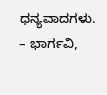ಧನ್ಯವಾದಗಳು.
– ಭಾರ್ಗವಿ,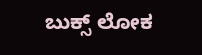ಬುಕ್ಸ್ ಲೋಕ